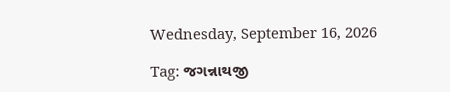Wednesday, September 16, 2026

Tag: જગન્નાથજી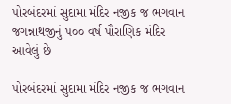૫ોરબંદરમાં સુદામા મંદિર નજીક જ ભગવાન જગન્નાથજીનું પ૦૦ વર્ષ પૌરાણિક મંદિર આવેલું છે

૫ોરબંદરમાં સુદામા મંદિર નજીક જ ભગવાન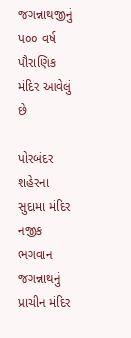જગન્નાથજીનું પ૦૦ વર્ષ પૌરાણિક મંદિર આવેલું છે

પોરબંદર શહેરના સુદામા મંદિર નજીક ભગવાન જગન્નાથનું પ્રાચીન મંદિર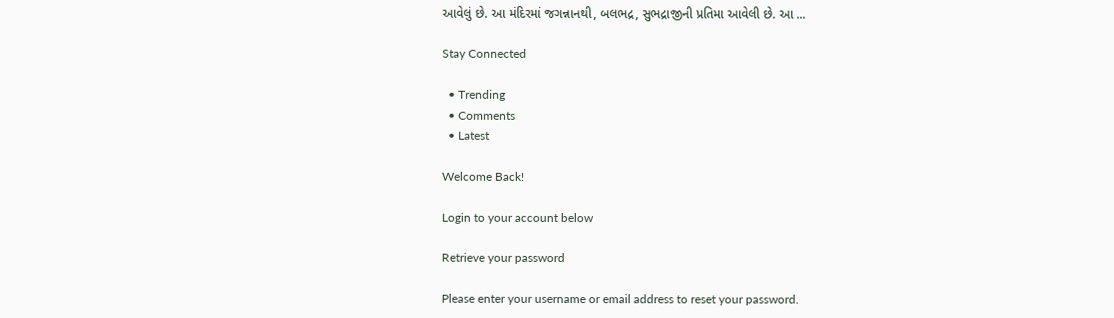આવેલું છે. આ મંદિરમાં જગન્નાનથી, બલભદ્ર, સુભદ્રાજીની પ્રતિમા આવેલી છે. આ ...

Stay Connected

  • Trending
  • Comments
  • Latest

Welcome Back!

Login to your account below

Retrieve your password

Please enter your username or email address to reset your password.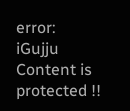error: iGujju Content is protected !!